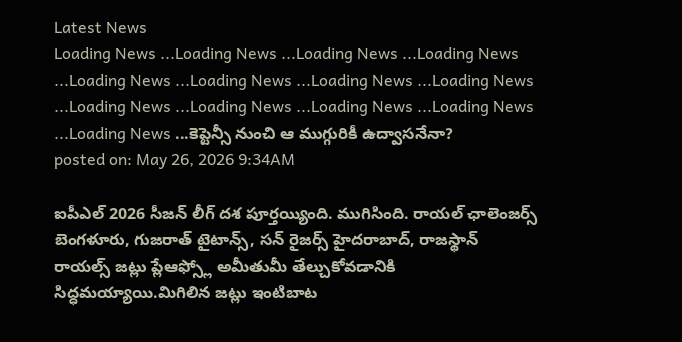Latest News
Loading News ...Loading News ...Loading News ...Loading News ...Loading News ...Loading News ...Loading News ...Loading News ...Loading News ...Loading News ...Loading News ...Loading News ...Loading News ...కెప్టెన్సీ నుంచి ఆ ముగ్గురికీ ఉద్వాసనేనా?
posted on: May 26, 2026 9:34AM

ఐపీఎల్ 2026 సీజన్ లీగ్ దశ పూర్తయ్యింది. ముగిసింది. రాయల్ ఛాలెంజర్స్ బెంగళూరు, గుజరాత్ టైటాన్స్, సన్ రైజర్స్ హైదరాబాద్, రాజస్థాన్ రాయల్స్ జట్లు ప్లేఆఫ్స్లో అమీతుమీ తేల్చుకోవడానికి సిద్ధమయ్యాయి.మిగిలిన జట్లు ఇంటిబాట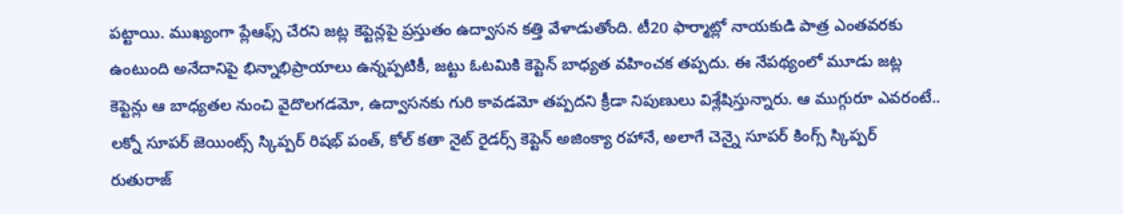పట్టాయి. ముఖ్యంగా ప్లేఆఫ్స్ చేరని జట్ల కెప్టెన్లపై ప్రస్తుతం ఉద్వాసన కత్తి వేళాడుతోంది. టీ20 ఫార్మాట్లో నాయకుడి పాత్ర ఎంతవరకు ఉంటుంది అనేదానిపై భిన్నాభిప్రాయాలు ఉన్నప్పటికీ, జట్టు ఓటమికి కెప్టెన్ బాధ్యత వహించక తప్పదు. ఈ నేపథ్యంలో మూడు జట్ల కెప్టెన్లు ఆ బాధ్యతల నుంచి వైదొలగడమో, ఉద్వాసనకు గురి కావడమో తప్పదని క్రీడా నిపుణులు విశ్లేషిస్తున్నారు. ఆ ముగ్గురూ ఎవరంటే.. లక్నో సూపర్ జెయింట్స్ స్కిప్పర్ రిషభ్ పంత్, కోల్ కతా నైట్ రైడర్స్ కెప్టెన్ అజింక్యా రహానే, అలాగే చెన్నై సూపర్ కింగ్స్ స్కిప్పర్ రుతురాజ్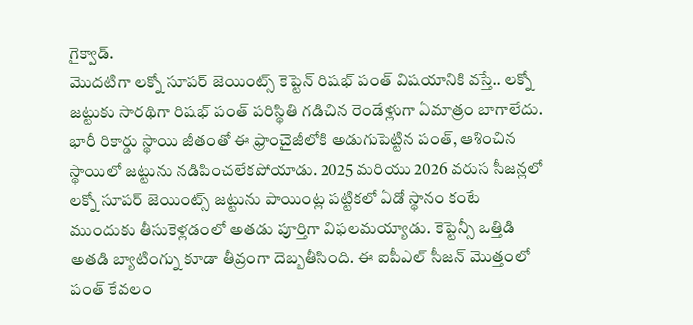గైక్వాడ్.
మొదటిగా లక్నో సూపర్ జెయింట్స్ కెప్టెన్ రిషభ్ పంత్ విషయానికి వస్తే.. లక్నో జట్టుకు సారథిగా రిషభ్ పంత్ పరిస్థితి గడిచిన రెండేళ్లుగా ఏమాత్రం బాగాలేదు. భారీ రికార్డు స్థాయి జీతంతో ఈ ఫ్రాంచైజీలోకి అడుగుపెట్టిన పంత్, ఆశించిన స్థాయిలో జట్టును నడిపించలేకపోయాడు. 2025 మరియు 2026 వరుస సీజన్లలో లక్నో సూపర్ జెయింట్స్ జట్టును పాయింట్ల పట్టికలో ఏడో స్థానం కంటే ముందుకు తీసుకెళ్లడంలో అతడు పూర్తిగా విఫలమయ్యాడు. కెప్టెన్సీ ఒత్తిడి అతడి బ్యాటింగ్ను కూడా తీవ్రంగా దెబ్బతీసింది. ఈ ఐపీఎల్ సీజన్ మొత్తంలో పంత్ కేవలం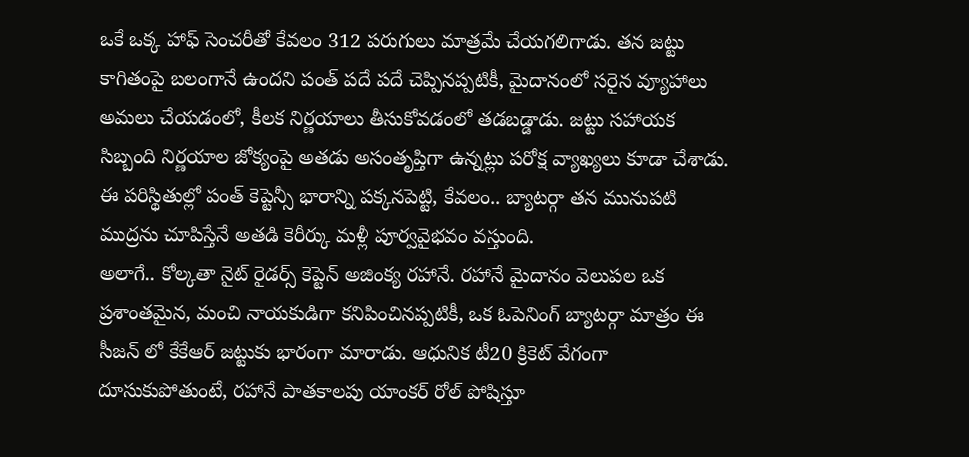ఒకే ఒక్క హాఫ్ సెంచరీతో కేవలం 312 పరుగులు మాత్రమే చేయగలిగాడు. తన జట్టు కాగితంపై బలంగానే ఉందని పంత్ పదే పదే చెప్పినప్పటికీ, మైదానంలో సరైన వ్యూహాలు అమలు చేయడంలో, కీలక నిర్ణయాలు తీసుకోవడంలో తడబడ్డాడు. జట్టు సహాయక సిబ్బంది నిర్ణయాల జోక్యంపై అతడు అసంతృప్తిగా ఉన్నట్లు పరోక్ష వ్యాఖ్యలు కూడా చేశాడు. ఈ పరిస్థితుల్లో పంత్ కెప్టెన్సీ భారాన్ని పక్కనపెట్టి, కేవలం.. బ్యాటర్గా తన మునుపటి ముద్రను చూపిస్తేనే అతడి కెరీర్కు మళ్లీ పూర్వవైభవం వస్తుంది.
అలాగే.. కోల్కతా నైట్ రైడర్స్ కెప్టెన్ అజింక్య రహానే. రహానే మైదానం వెలుపల ఒక ప్రశాంతమైన, మంచి నాయకుడిగా కనిపించినప్పటికీ, ఒక ఓపెనింగ్ బ్యాటర్గా మాత్రం ఈ సీజన్ లో కేకేఆర్ జట్టుకు భారంగా మారాడు. ఆధునిక టీ20 క్రికెట్ వేగంగా దూసుకుపోతుంటే, రహానే పాతకాలపు యాంకర్ రోల్ పోషిస్తూ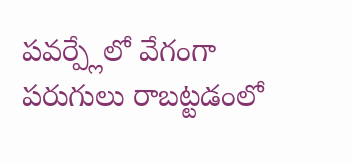పవర్ప్లేలో వేగంగా పరుగులు రాబట్టడంలో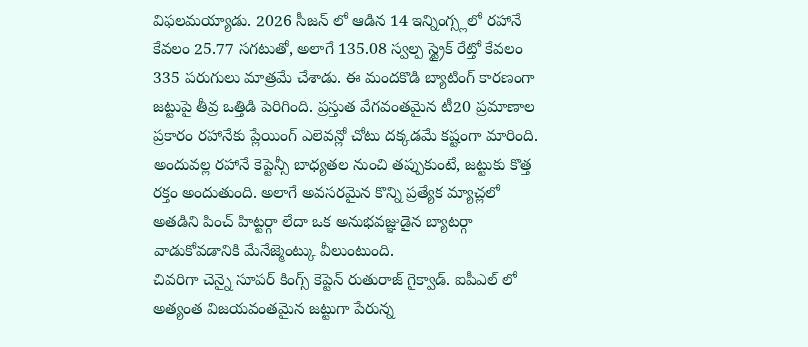విఫలమయ్యాడు. 2026 సీజన్ లో ఆడిన 14 ఇన్నింగ్స్లలో రహానే కేవలం 25.77 సగటుతో, అలాగే 135.08 స్వల్ప స్ట్రైక్ రేట్తో కేవలం 335 పరుగులు మాత్రమే చేశాడు. ఈ మందకొడి బ్యాటింగ్ కారణంగా జట్టుపై తీవ్ర ఒత్తిడి పెరిగింది. ప్రస్తుత వేగవంతమైన టీ20 ప్రమాణాల ప్రకారం రహానేకు ప్లేయింగ్ ఎలెవన్లో చోటు దక్కడమే కష్టంగా మారింది. అందువల్ల రహానే కెప్టెన్సీ బాధ్యతల నుంచి తప్పుకుంటే, జట్టుకు కొత్త రక్తం అందుతుంది. అలాగే అవసరమైన కొన్ని ప్రత్యేక మ్యాచ్లలో అతడిని పించ్ హిట్టర్గా లేదా ఒక అనుభవజ్ఞుడైన బ్యాటర్గా వాడుకోవడానికి మేనేజ్మెంట్కు వీలుంటుంది.
చివరిగా చెన్నై సూపర్ కింగ్స్ కెప్టెన్ రుతురాజ్ గైక్వాడ్. ఐపీఎల్ లో అత్యంత విజయవంతమైన జట్టుగా పేరున్న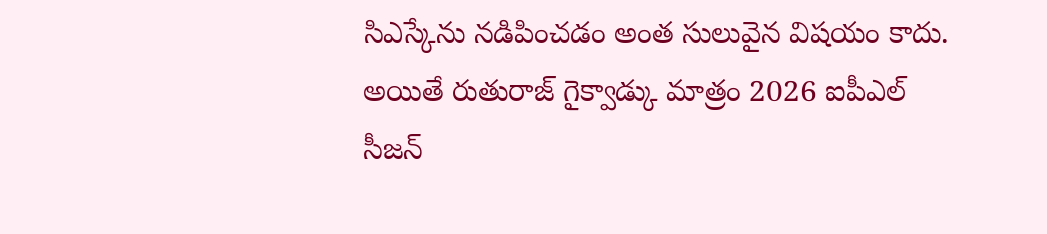సిఎస్కేను నడిపించడం అంత సులువైన విషయం కాదు. అయితే రుతురాజ్ గైక్వాడ్కు మాత్రం 2026 ఐపీఎల్ సీజన్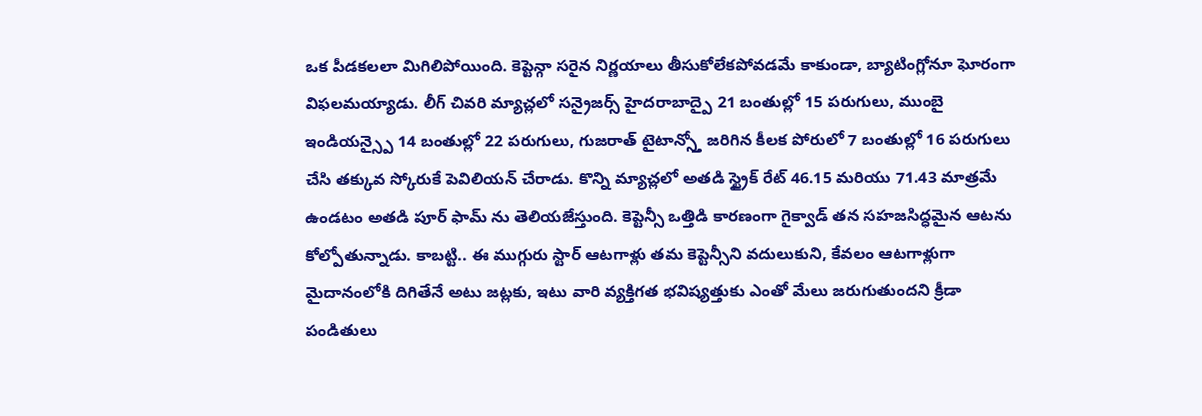ఒక పీడకలలా మిగిలిపోయింది. కెప్టెన్గా సరైన నిర్ణయాలు తీసుకోలేకపోవడమే కాకుండా, బ్యాటింగ్లోనూ ఘోరంగా విఫలమయ్యాడు. లీగ్ చివరి మ్యాచ్లలో సన్రైజర్స్ హైదరాబాద్పై 21 బంతుల్లో 15 పరుగులు, ముంబై ఇండియన్స్పై 14 బంతుల్లో 22 పరుగులు, గుజరాత్ టైటాన్స్తో జరిగిన కీలక పోరులో 7 బంతుల్లో 16 పరుగులు చేసి తక్కువ స్కోరుకే పెవిలియన్ చేరాడు. కొన్ని మ్యాచ్లలో అతడి స్ట్రైక్ రేట్ 46.15 మరియు 71.43 మాత్రమే ఉండటం అతడి పూర్ ఫామ్ ను తెలియజేస్తుంది. కెప్టెన్సీ ఒత్తిడి కారణంగా గైక్వాడ్ తన సహజసిద్ధమైన ఆటను కోల్పోతున్నాడు. కాబట్టి.. ఈ ముగ్గురు స్టార్ ఆటగాళ్లు తమ కెప్టెన్సీని వదులుకుని, కేవలం ఆటగాళ్లుగా మైదానంలోకి దిగితేనే అటు జట్లకు, ఇటు వారి వ్యక్తిగత భవిష్యత్తుకు ఎంతో మేలు జరుగుతుందని క్రీడా పండితులు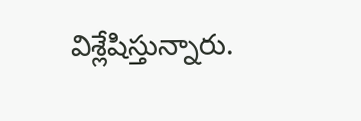విశ్లేషిస్తున్నారు.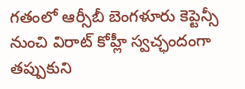గతంలో ఆర్సీబీ బెంగళూరు కెప్టెన్సీ నుంచి విరాట్ కోహ్లీ స్వచ్ఛందంగా తప్పుకుని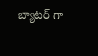బ్యాటర్ గా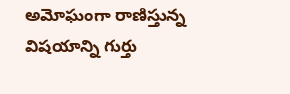అమోఘంగా రాణిస్తున్న విషయాన్ని గుర్తు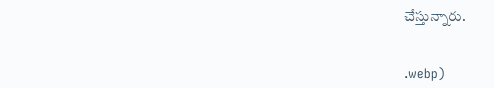చేస్తున్నారు.


.webp)